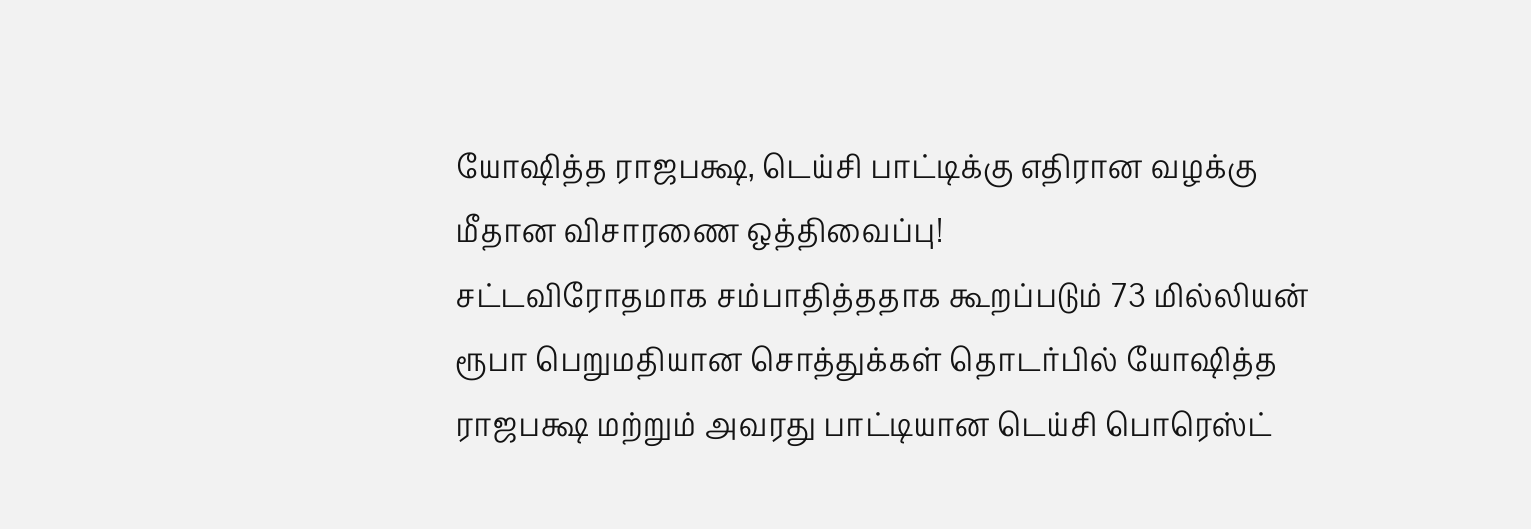யோஷித்த ராஜபக்ஷ, டெய்சி பாட்டிக்கு எதிரான வழக்கு மீதான விசாரணை ஒத்திவைப்பு!
சட்டவிரோதமாக சம்பாதித்ததாக கூறப்படும் 73 மில்லியன் ரூபா பெறுமதியான சொத்துக்கள் தொடர்பில் யோஷித்த ராஜபக்ஷ மற்றும் அவரது பாட்டியான டெய்சி பொரெஸ்ட்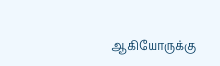ஆகியோருக்கு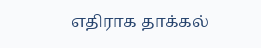எதிராக தாக்கல்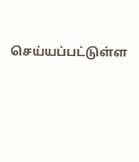செய்யப்பட்டுள்ள